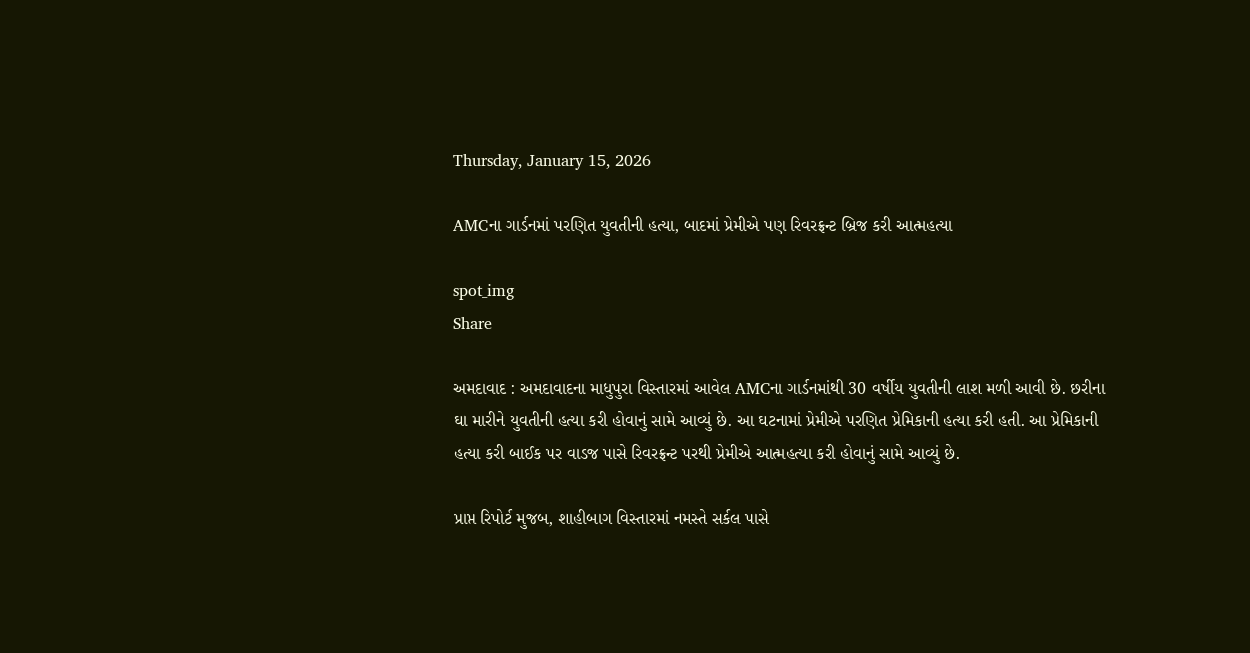Thursday, January 15, 2026

AMCના ગાર્ડનમાં પરણિત યુવતીની હત્યા, બાદમાં પ્રેમીએ પણ રિવરફ્રન્ટ બ્રિજ કરી આત્મહત્યા

spot_img
Share

અમદાવાદ : અમદાવાદના માધુપુરા વિસ્તારમાં આવેલ AMCના ગાર્ડનમાંથી 30 વર્ષીય યુવતીની લાશ મળી આવી છે. છરીના ઘા મારીને યુવતીની હત્યા કરી હોવાનું સામે આવ્યું છે. આ ઘટનામાં પ્રેમીએ પરણિત પ્રેમિકાની હત્યા કરી હતી. આ પ્રેમિકાની હત્યા કરી બાઈક પર વાડજ પાસે રિવરફ્રન્ટ પરથી પ્રેમીએ આત્મહત્યા કરી હોવાનું સામે આવ્યું છે.

પ્રાપ્ત રિપોર્ટ મુજબ, શાહીબાગ વિસ્તારમાં નમસ્તે સર્કલ પાસે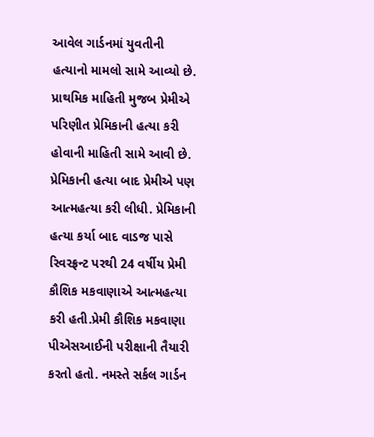આવેલ ગાર્ડનમાં યુવતીની હત્યાનો મામલો સામે આવ્યો છે. પ્રાથમિક માહિતી મુજબ પ્રેમીએ પરિણીત પ્રેમિકાની હત્યા કરી હોવાની માહિતી સામે આવી છે. પ્રેમિકાની હત્યા બાદ પ્રેમીએ પણ આત્મહત્યા કરી લીધી. પ્રેમિકાની હત્યા કર્યા બાદ વાડજ પાસે રિવરફ્રન્ટ પરથી 24 વર્ષીય પ્રેમી કૌશિક મકવાણાએ આત્મહત્યા કરી હતી.પ્રેમી કૌશિક મકવાણા પીએસઆઈની પરીક્ષાની તૈયારી કરતો હતો. નમસ્તે સર્કલ ગાર્ડન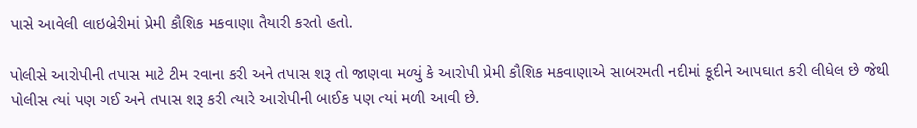પાસે આવેલી લાઇબ્રેરીમાં પ્રેમી કૌશિક મકવાણા તૈયારી કરતો હતો.

પોલીસે આરોપીની તપાસ માટે ટીમ રવાના કરી અને તપાસ શરૂ તો જાણવા મળ્યું કે આરોપી પ્રેમી કૌશિક મકવાણાએ સાબરમતી નદીમાં કૂદીને આપઘાત કરી લીધેલ છે જેથી પોલીસ ત્યાં પણ ગઈ અને તપાસ શરૂ કરી ત્યારે આરોપીની બાઈક પણ ત્યાં મળી આવી છે.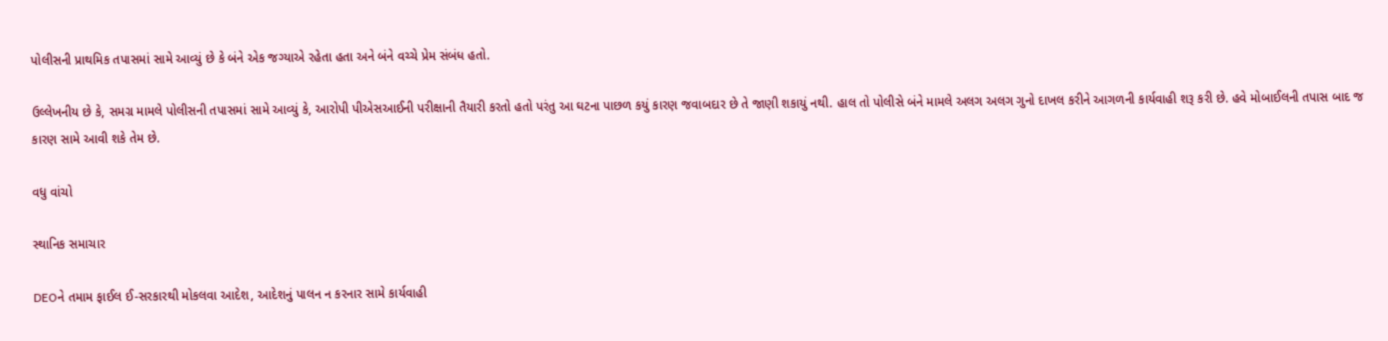પોલીસની પ્રાથમિક તપાસમાં સામે આવ્યું છે કે બંને એક જગ્યાએ રહેતા હતા અને બંને વચ્ચે પ્રેમ સંબંધ હતો.

ઉલ્લેખનીય છે કે, સમગ્ર મામલે પોલીસની તપાસમાં સામે આવ્યું કે, આરોપી પીએસઆઈની પરીક્ષાની તૈયારી કરતો હતો પરંતુ આ ઘટના પાછળ કયું કારણ જવાબદાર છે તે જાણી શકાયું નથી. હાલ તો પોલીસે બંને મામલે અલગ અલગ ગુનો દાખલ કરીને આગળની કાર્યવાહી શરૂ કરી છે. હવે મોબાઈલની તપાસ બાદ જ કારણ સામે આવી શકે તેમ છે.

વધુ વાંચો

સ્થાનિક સમાચાર

DEOને તમામ ફાઈલ ઈ-સરકારથી મોકલવા આદેશ, આદેશનું પાલન ન કરનાર સામે કાર્યવાહી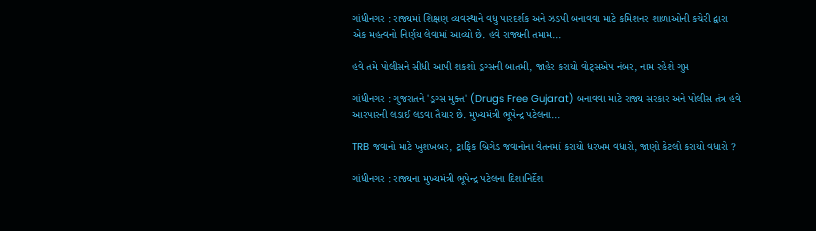ગાંધીનગર : રાજ્યમાં શિક્ષણ વ્યવસ્થાને વધુ પારદર્શક અને ઝડપી બનાવવા માટે કમિશનર શાળાઓની કચેરી દ્વારા એક મહત્વનો નિર્ણય લેવામાં આવ્યો છે. હવે રાજ્યની તમામ...

હવે તમે પોલીસને સીધી આપી શકશો ડ્રગ્સની બાતમી, જાહેર કરાયો વોટ્સએપ નંબર, નામ રહેશે ગુપ્ત

ગાંધીનગર : ગુજરાતને 'ડ્રગ્સ મુક્ત' (Drugs Free Gujarat) બનાવવા માટે રાજ્ય સરકાર અને પોલીસ તંત્ર હવે આરપારની લડાઈ લડવા તૈયાર છે. મુખ્યમંત્રી ભૂપેન્દ્ર પટેલના...

TRB જવાનો માટે ખુશખબર, ટ્રાફિક બ્રિગેડ જવાનોના વેતનમાં કરાયો ધરખમ વધારો, જાણો કેટલો કરાયો વધારો ?

ગાંધીનગર : રાજ્યના મુખ્યમંત્રી ભૂપેન્દ્ર પટેલના દિશાનિર્દેશ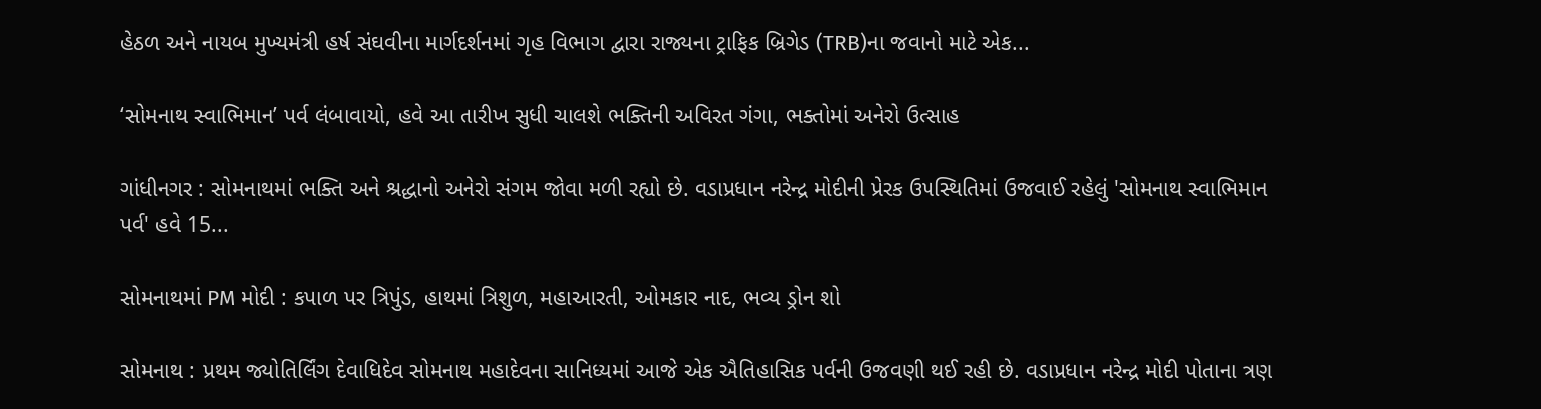હેઠળ અને નાયબ મુખ્યમંત્રી હર્ષ સંઘવીના માર્ગદર્શનમાં ગૃહ વિભાગ દ્વારા રાજ્યના ટ્રાફિક બ્રિગેડ (TRB)ના જવાનો માટે એક...

‘સોમનાથ સ્વાભિમાન’ પર્વ લંબાવાયો, હવે આ તારીખ સુધી ચાલશે ભક્તિની અવિરત ગંગા, ભક્તોમાં અનેરો ઉત્સાહ

ગાંધીનગર : સોમનાથમાં ભક્તિ અને શ્રદ્ધાનો અનેરો સંગમ જોવા મળી રહ્યો છે. વડાપ્રધાન નરેન્દ્ર મોદીની પ્રેરક ઉપસ્થિતિમાં ઉજવાઈ રહેલું 'સોમનાથ સ્વાભિમાન પર્વ' હવે 15...

સોમનાથમાં PM મોદી : કપાળ પર ત્રિપુંડ, હાથમાં ત્રિશુળ, મહાઆરતી, ઓમકાર નાદ, ભવ્ય ડ્રોન શો

સોમનાથ : પ્રથમ જ્યોતિર્લિંગ દેવાધિદેવ સોમનાથ મહાદેવના સાનિધ્યમાં આજે એક ઐતિહાસિક પર્વની ઉજવણી થઈ રહી છે. વડાપ્રધાન નરેન્દ્ર મોદી પોતાના ત્રણ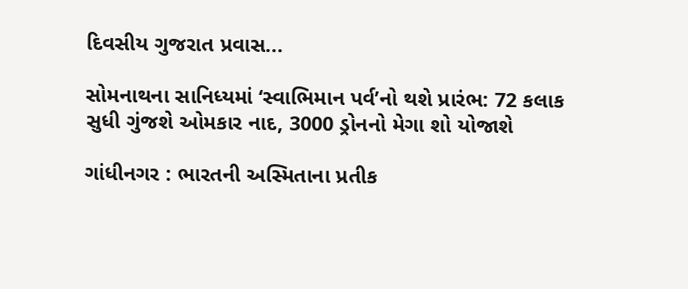દિવસીય ગુજરાત પ્રવાસ...

સોમનાથના સાનિધ્યમાં ‘સ્વાભિમાન પર્વ’નો થશે પ્રારંભ: 72 કલાક સુધી ગુંજશે ઓમકાર નાદ, 3000 ડ્રોનનો મેગા શો યોજાશે

ગાંધીનગર : ભારતની અસ્મિતાના પ્રતીક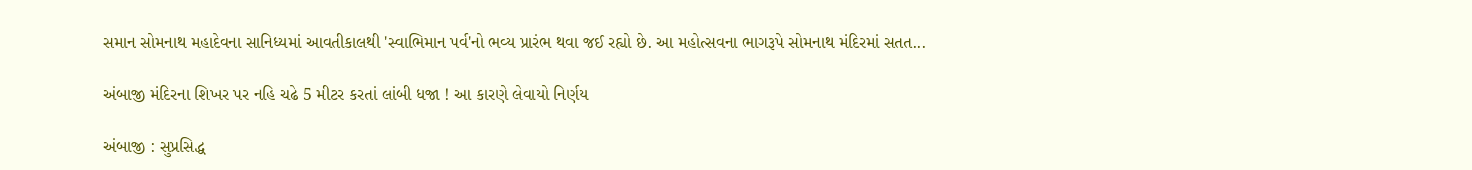સમાન સોમનાથ મહાદેવના સાનિધ્યમાં આવતીકાલથી 'સ્વાભિમાન પર્વ'નો ભવ્ય પ્રારંભ થવા જઈ રહ્યો છે. આ મહોત્સવના ભાગરૂપે સોમનાથ મંદિરમાં સતત...

અંબાજી મંદિરના શિખર પર નહિ ચઢે 5 મીટર કરતાં લાંબી ધજા ! આ કારણે લેવાયો નિર્ણય

અંબાજી : સુપ્રસિદ્ધ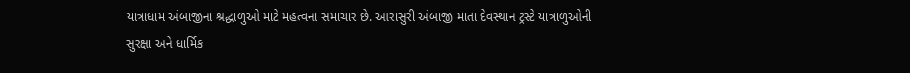યાત્રાધામ અંબાજીના શ્રદ્ધાળુઓ માટે મહત્વના સમાચાર છે. આરાસુરી અંબાજી માતા દેવસ્થાન ટ્રસ્ટે યાત્રાળુઓની સુરક્ષા અને ધાર્મિક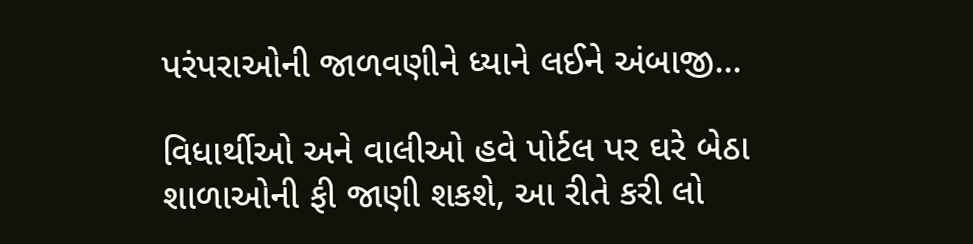પરંપરાઓની જાળવણીને ધ્યાને લઈને અંબાજી...

વિધાર્થીઓ અને વાલીઓ હવે પોર્ટલ પર ઘરે બેઠા શાળાઓની ફી જાણી શકશે, આ રીતે કરી લો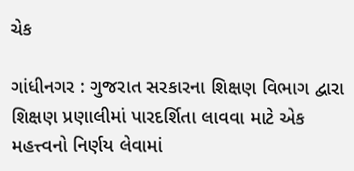ચેક

ગાંધીનગર : ગુજરાત સરકારના શિક્ષણ વિભાગ દ્વારા શિક્ષણ પ્રણાલીમાં પારદર્શિતા લાવવા માટે એક મહત્ત્વનો નિર્ણય લેવામાં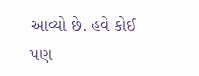આવ્યો છે. હવે કોઈ પણ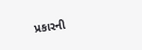પ્રકારની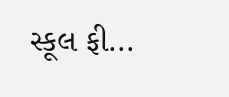સ્કૂલ ફી...